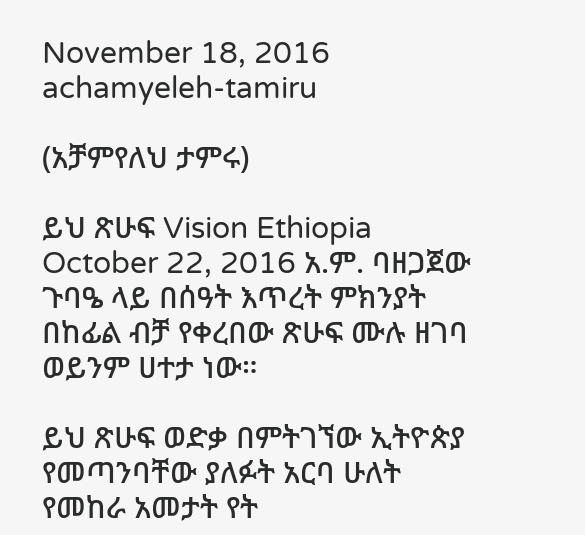November 18, 2016
achamyeleh-tamiru

(አቻምየለህ ታምሩ)

ይህ ጽሁፍ Vision Ethiopia October 22, 2016 አ.ም. ባዘጋጀው ጉባዔ ላይ በሰዓት እጥረት ምክንያት በከፊል ብቻ የቀረበው ጽሁፍ ሙሉ ዘገባ ወይንም ሀተታ ነው።

ይህ ጽሁፍ ወድቃ በምትገኘው ኢትዮጵያ የመጣንባቸው ያለፉት አርባ ሁለት የመከራ አመታት የት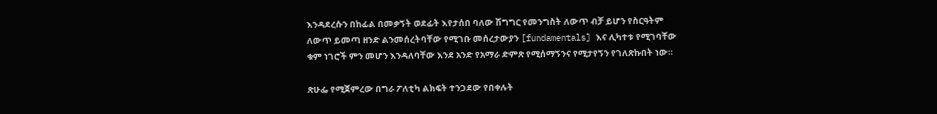እንዳደረሱን በከፊል በመቃኝት ወደፊት እየታሰበ ባለው ሽግግር የመንግስት ለውጥ ብቻ ይሆን የስርዓትም ለውጥ ይመጣ ዘንድ ልንመሰረትባቸው የሚገቡ መሰረታውያን [fundamentals] እና ሊካተቱ የሚገባቸው ቁም ነገሮች ምን መሆን እንዳለባቸው እንደ አንድ የአማራ ድምጽ የሚሰማኝንና የሚታየኝን የገለጽኩበት ነው።

ጽሁፌ የሚጀምረው በግራ ፖለቲካ ልክፍት ተንጋደው የበቀሉት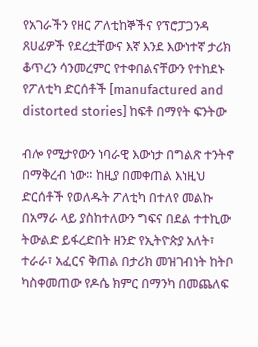የአገራችን የዘር ፖለቲከኞችና የፕሮፓጋንዳ ጸሀፊዎች የደረቷቸውና እኛ እንደ እውነተኛ ታሪክ ቆጥረን ሳንመረምር የተቀበልናቸውን የተከደኑ የፖለቲካ ድርሰቶች [manufactured and distorted stories] ከፍቶ በማየት ፍንትው

ብሎ የሚታየውን ነባራዊ እውነታ በግልጽ ተንትኖ በማቅረብ ነው። ከዚያ በመቀጠል እነዚህ ድርሰቶች የወለዱት ፖለቲካ በተለየ መልኩ በአማራ ላይ ያስከተለውን ግፍና በደል ተተኪው ትውልድ ይፋረድበት ዘንድ የኢትዮጵያ አለት፣ ተራራ፣ አፈርና ቅጠል በታሪክ መዝገብነት ከትቦ ካስቀመጠው የዶሴ ክምር በማንካ በመጨለፍ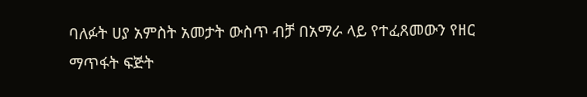ባለፉት ሀያ አምስት አመታት ውስጥ ብቻ በአማራ ላይ የተፈጸመውን የዘር ማጥፋት ፍጅት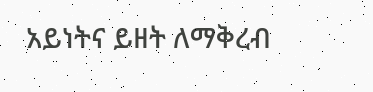አይነትና ይዘት ለማቅረብ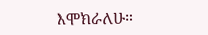እሞክራለሁ።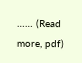…… (Read more, pdf)